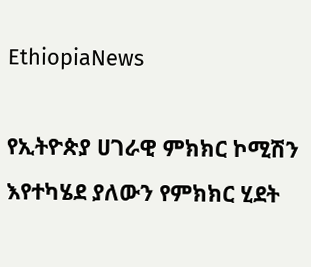EthiopiaNews

የኢትዮጵያ ሀገራዊ ምክክር ኮሚሽን እየተካሄደ ያለውን የምክክር ሂደት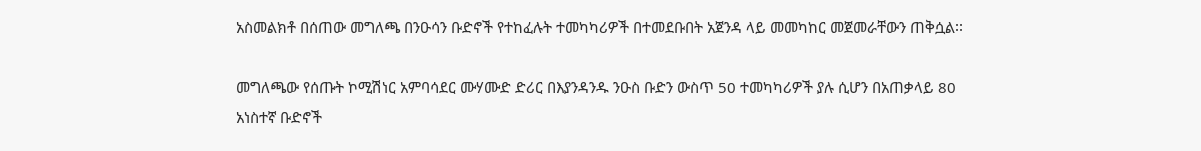አስመልክቶ በሰጠው መግለጫ በንዑሳን ቡድኖች የተከፈሉት ተመካካሪዎች በተመደቡበት አጀንዳ ላይ መመካከር መጀመራቸውን ጠቅሷል፡፡

መግለጫው የሰጡት ኮሚሽነር አምባሳደር ሙሃሙድ ድሪር በእያንዳንዱ ንዑስ ቡድን ውስጥ 50 ተመካካሪዎች ያሉ ሲሆን በአጠቃላይ 80 አነስተኛ ቡድኖች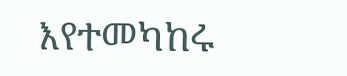እየተመካከሩ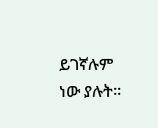ይገኛሉም ነው ያሉት፡፡